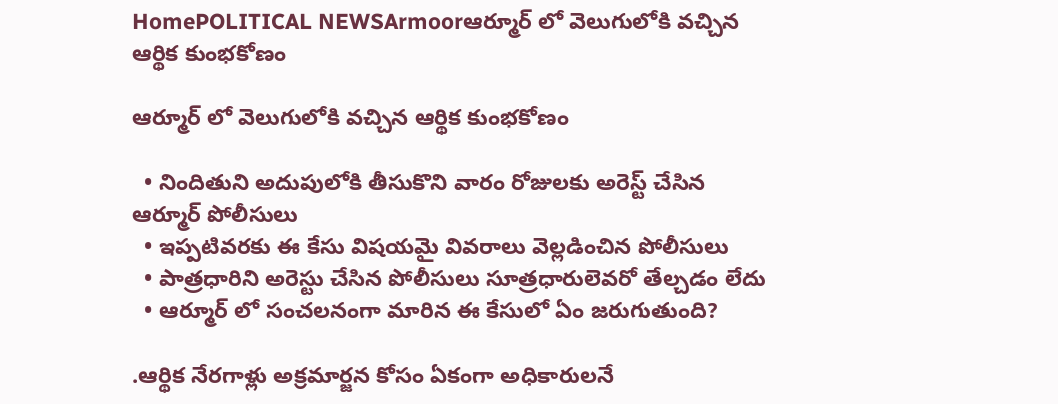HomePOLITICAL NEWSArmoorఆర్మూర్ లో వెలుగులోకి వచ్చిన ఆర్థిక కుంభకోణం

ఆర్మూర్ లో వెలుగులోకి వచ్చిన ఆర్థిక కుంభకోణం

  • నిందితుని అదుపులోకి తీసుకొని వారం రోజులకు అరెస్ట్ చేసిన ఆర్మూర్ పోలీసులు
  • ఇప్పటివరకు ఈ కేసు విషయమై వివరాలు వెల్లడించిన పోలీసులు
  • పాత్రధారిని అరెస్టు చేసిన పోలీసులు సూత్రధారులెవరో తేల్చడం లేదు
  • ఆర్మూర్ లో సంచలనంగా మారిన ఈ కేసులో ఏం జరుగుతుంది?

.ఆర్థిక నేరగాళ్లు అక్రమార్జన కోసం ఏకంగా అధికారులనే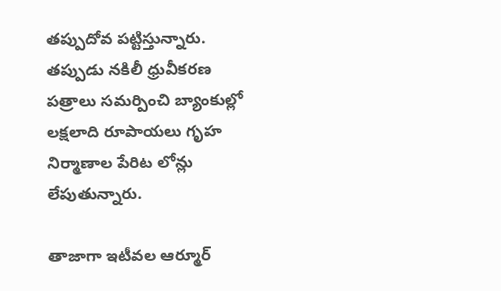తప్పుదోవ పట్టిస్తున్నారు. తప్పుడు నకిలీ ధ్రువీకరణ పత్రాలు సమర్పించి బ్యాంకుల్లో లక్షలాది రూపాయలు గృహ నిర్మాణాల పేరిట లోన్లు లేపుతున్నారు.

తాజాగా ఇటీవల ఆర్మూర్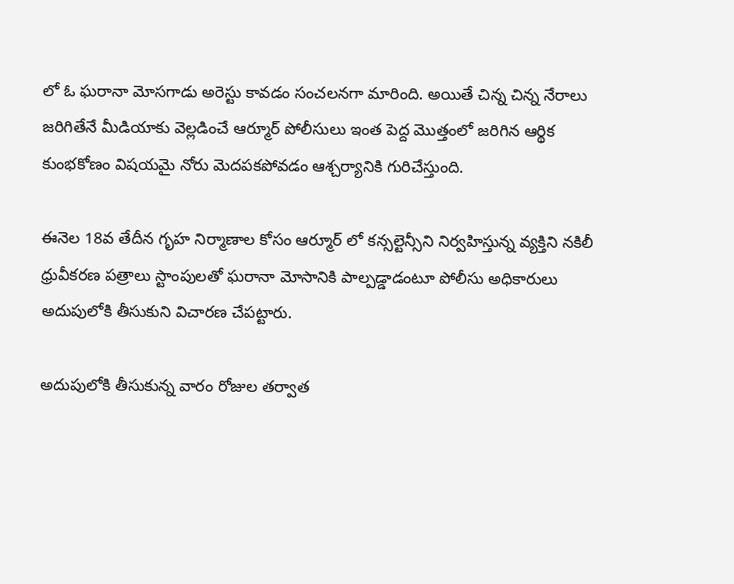లో ఓ ఘరానా మోసగాడు అరెస్టు కావడం సంచలనగా మారింది. అయితే చిన్న చిన్న నేరాలు జరిగితేనే మీడియాకు వెల్లడించే ఆర్మూర్ పోలీసులు ఇంత పెద్ద మొత్తంలో జరిగిన ఆర్థిక కుంభకోణం విషయమై నోరు మెదపకపోవడం ఆశ్చర్యానికి గురిచేస్తుంది.

ఈనెల 18వ తేదీన గృహ నిర్మాణాల కోసం ఆర్మూర్ లో కన్సల్టెన్సీని నిర్వహిస్తున్న వ్యక్తిని నకిలీ ధ్రువీకరణ పత్రాలు స్టాంపులతో ఘరానా మోసానికి పాల్పడ్డాడంటూ పోలీసు అధికారులు అదుపులోకి తీసుకుని విచారణ చేపట్టారు.

అదుపులోకి తీసుకున్న వారం రోజుల తర్వాత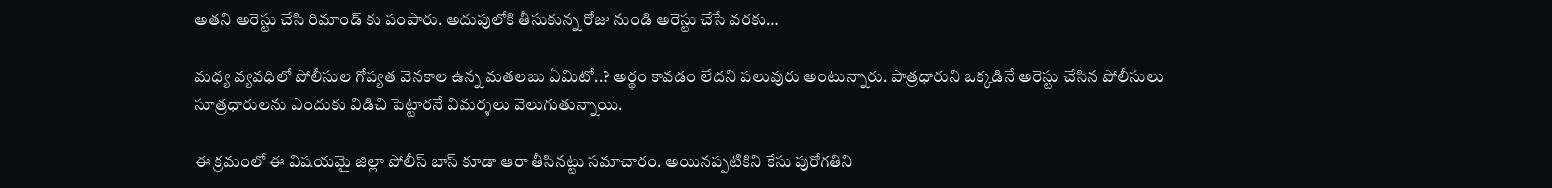అతని అరెస్టు చేసి రిమాండ్ కు పంపారు. అదుపులోకి తీసుకున్న రోజు నుండి అరెస్టు చేసే వరకు…

మధ్య వ్యవధిలో పోలీసుల గోప్యత వెనకాల ఉన్న మతలబు ఏమిటో..? అర్థం కావడం లేదని పలువురు అంటున్నారు. పాత్రధారుని ఒక్కడినే అరెస్టు చేసిన పోలీసులు సూత్రధారులను ఎందుకు విడిచి పెట్టారనే విమర్శలు వెలుగుతున్నాయి.

ఈ క్రమంలో ఈ విషయమై జిల్లా పోలీస్ బాస్ కూడా ఆరా తీసినట్టు సమాచారం. అయినప్పటికిని కేసు పురోగతిని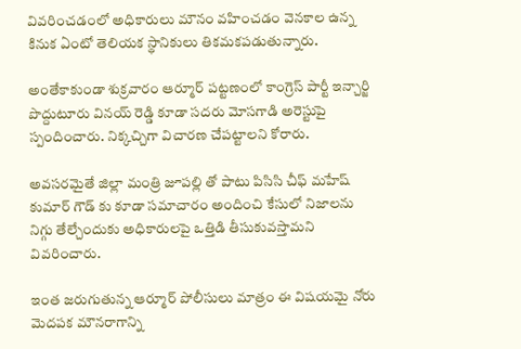వివరించడంలో అధికారులు మౌనం వహించడం వెనకాల ఉన్న కినుక ఏంటో తెలియక స్థానికులు తికమకపడుతున్నారు.

అంతేకాకుండా శుక్రవారం ఆర్మూర్ పట్టణంలో కాంగ్రెస్ పార్టీ ఇన్చార్జి పొద్దుటూరు వినయ్ రెడ్డి కూడా సదరు మోసగాడి అరెస్టుపై స్పందించారు. నిక్కచ్చిగా విచారణ చేపట్టాలని కోరారు.

అవసరమైతే జిల్లా మంత్రి జూపల్లి తో పాటు పిసిసి చీఫ్ మహేష్ కుమార్ గౌడ్ కు కూడా సమాచారం అందించి కేసులో నిజాలను నిగ్గు తేల్చేందుకు అధికారులపై ఒత్తిడి తీసుకువస్తామని వివరించారు.

ఇంత జరుగుతున్న ఆర్మూర్ పోలీసులు మాత్రం ఈ విషయమై నోరు మెదపక మౌనరాగాన్ని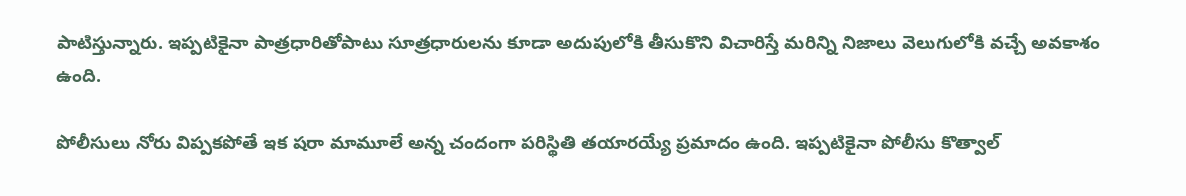పాటిస్తున్నారు. ఇప్పటికైనా పాత్రధారితోపాటు సూత్రధారులను కూడా అదుపులోకి తీసుకొని విచారిస్తే మరిన్ని నిజాలు వెలుగులోకి వచ్చే అవకాశం ఉంది.

పోలీసులు నోరు విప్పకపోతే ఇక షరా మామూలే అన్న చందంగా పరిస్థితి తయారయ్యే ప్రమాదం ఉంది. ఇప్పటికైనా పోలీసు కొత్వాల్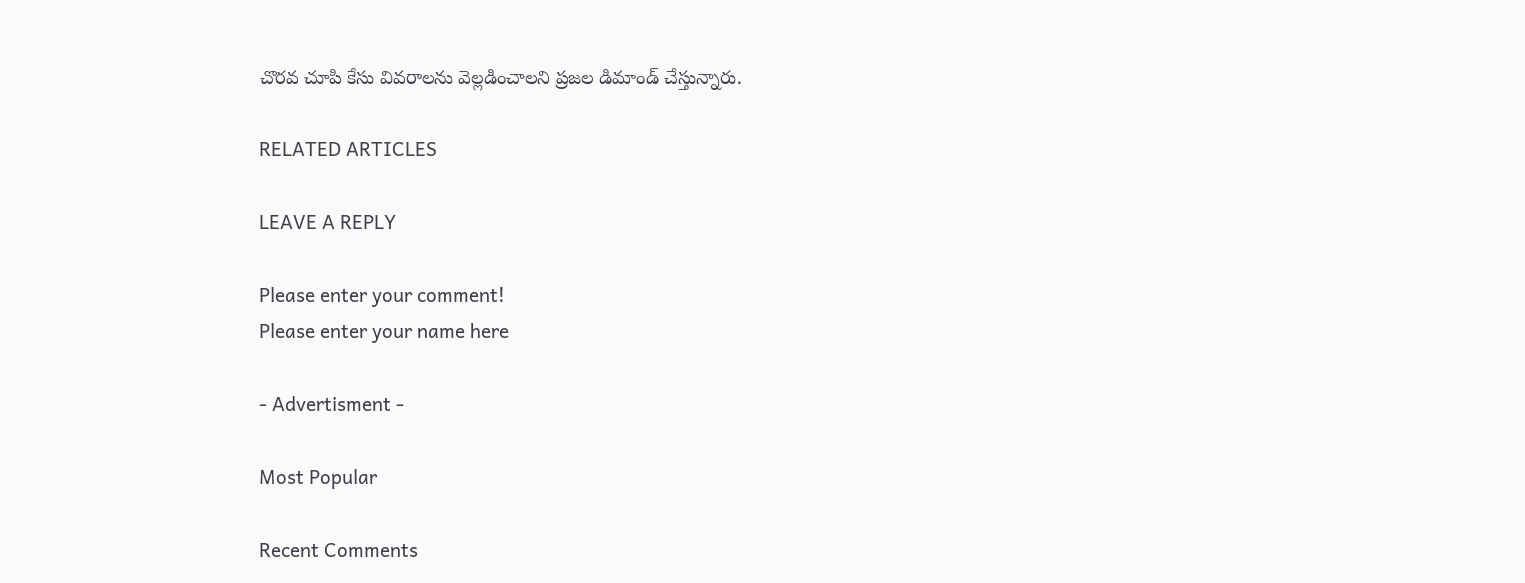చొరవ చూపి కేసు వివరాలను వెల్లడించాలని ప్రజల డిమాండ్ చేస్తున్నారు.

RELATED ARTICLES

LEAVE A REPLY

Please enter your comment!
Please enter your name here

- Advertisment -

Most Popular

Recent Comments